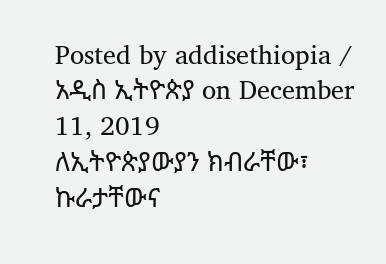Posted by addisethiopia / አዲስ ኢትዮጵያ on December 11, 2019
ለኢትዮጵያውያን ክብራቸው፣ ኩራታቸውና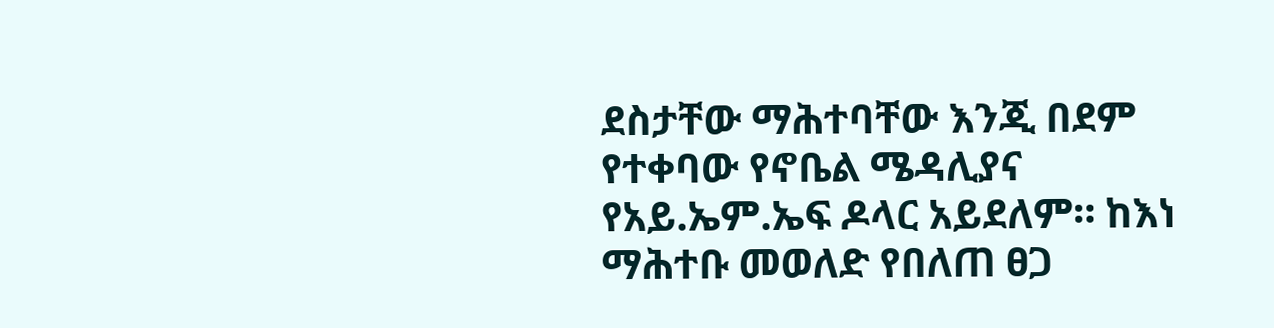ደስታቸው ማሕተባቸው እንጂ በደም የተቀባው የኖቤል ሜዳሊያና የአይ.ኤም.ኤፍ ዶላር አይደለም። ከእነ ማሕተቡ መወለድ የበለጠ ፀጋ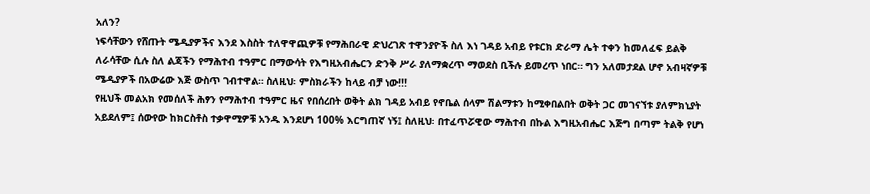አለን?
ነፍሳቸውን የሸጡት ሜዲያዎችና እንደ እስስት ተለዋዋጪዎቹ የማሕበራዊ ድህረገጽ ተዋንያዮች ስለ እነ ገዳይ አብይ የቱርክ ድራማ ሌት ተቀን ከመለፈፍ ይልቅ ለራሳቸው ሲሉ ስለ ልጃችን የማሕተብ ተዓምር በማውሳት የእግዚአብሔርን ድንቅ ሥራ ያለማቋረጥ ማወደስ ቢችሉ ይመረጥ ነበር። ግን አለመታደል ሆኖ አብዛኛዎቹ ሜዲያዎች በአውሬው እጅ ውስጥ ገብተዋል። ስለዚህ፡ ምስክራችን ከላይ ብቻ ነው!!!
የዚህች መልአክ የመሰለች ሕፃን የማሕተብ ተዓምር ዜና የበሰረበት ወቅት ልክ ገዳይ አብይ የኖቤል ሰላም ሽልማቱን ከሚቀበልበት ወቅት ጋር መገናኘቱ ያለምክኒያት አይደለም፤ ሰውየው ከክርስቶስ ተቃዋሚዎቹ አንዱ እንደሆነ 100% እርግጠኛ ነኝ፤ ስለዚህ፡ በተፈጥሯዊው ማሕተብ በኩል እግዚአብሔር እጅግ በጣም ትልቅ የሆነ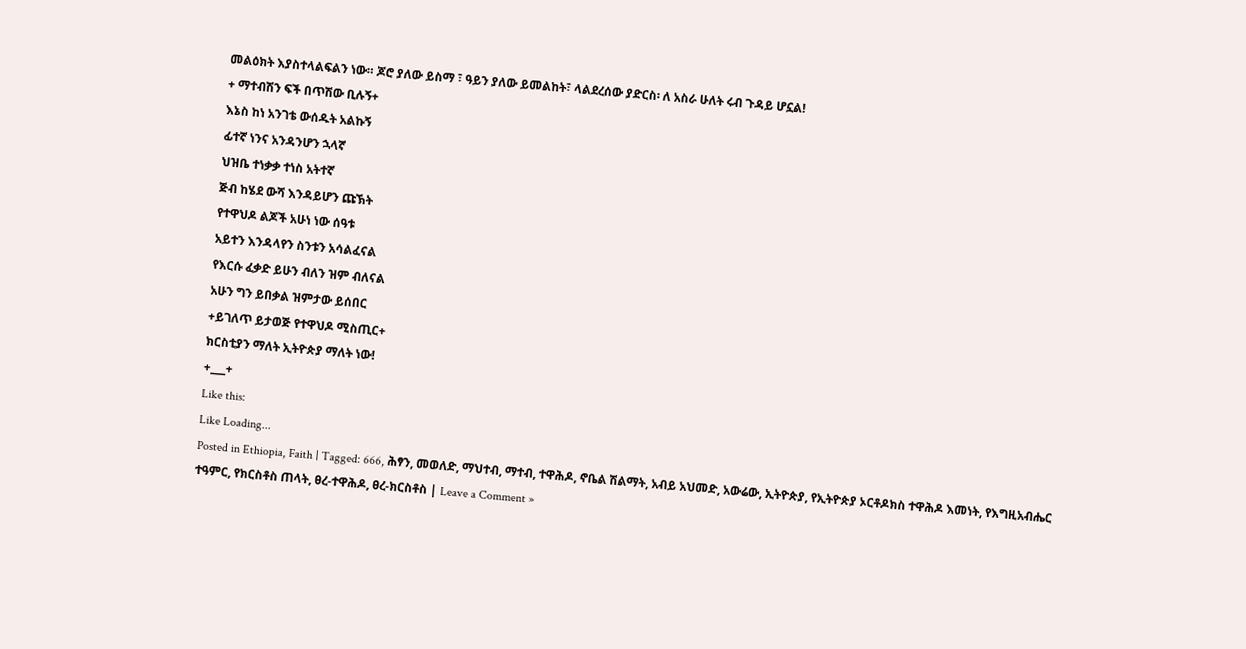መልዕክት እያስተላልፍልን ነው። ጆሮ ያለው ይስማ ፣ ዓይን ያለው ይመልከት፣ ላልደረሰው ያድርስ፡ ለ አስራ ሁለት ሩብ ጉዳይ ሆኗል!
+ ማተብሽን ፍች በጥሽው ቢሉኝ+
እኔስ ከነ አንገቴ ውሰዱት አልኩኝ
ፊተኛ ነንና አንዳንሆን ኋላኛ
ህዝቤ ተነቃቃ ተነስ አትተኛ
ጅብ ከሄደ ውሻ እንዳይሆን ጩኽት
የተዋህዶ ልጆች አሁነ ነው ሰዓቱ
አይተን እንዳላየን ስንቱን አሳልፈናል
የእርሱ ፈቃድ ይሁን ብለን ዝም ብለናል
አሁን ግን ይበቃል ዝምታው ይሰበር
+ይገለጥ ይታወጅ የተዋህዶ ሚስጢር+
ክርስቲያን ማለት ኢትዮጵያ ማለት ነው!
+___+
Like this:
Like Loading...
Posted in Ethiopia, Faith | Tagged: 666, ሕፃን, መወለድ, ማህተብ, ማተብ, ተዋሕዶ, ኖቤል ሽልማት, አብይ አህመድ, አውሬው, ኢትዮጵያ, የኢትዮጵያ ኦርቶዶክስ ተዋሕዶ እመነት, የእግዚአብሔር ተዓምር, የክርስቶስ ጠላት, ፀረ-ተዋሕዶ, ፀረ-ክርስቶስ | Leave a Comment »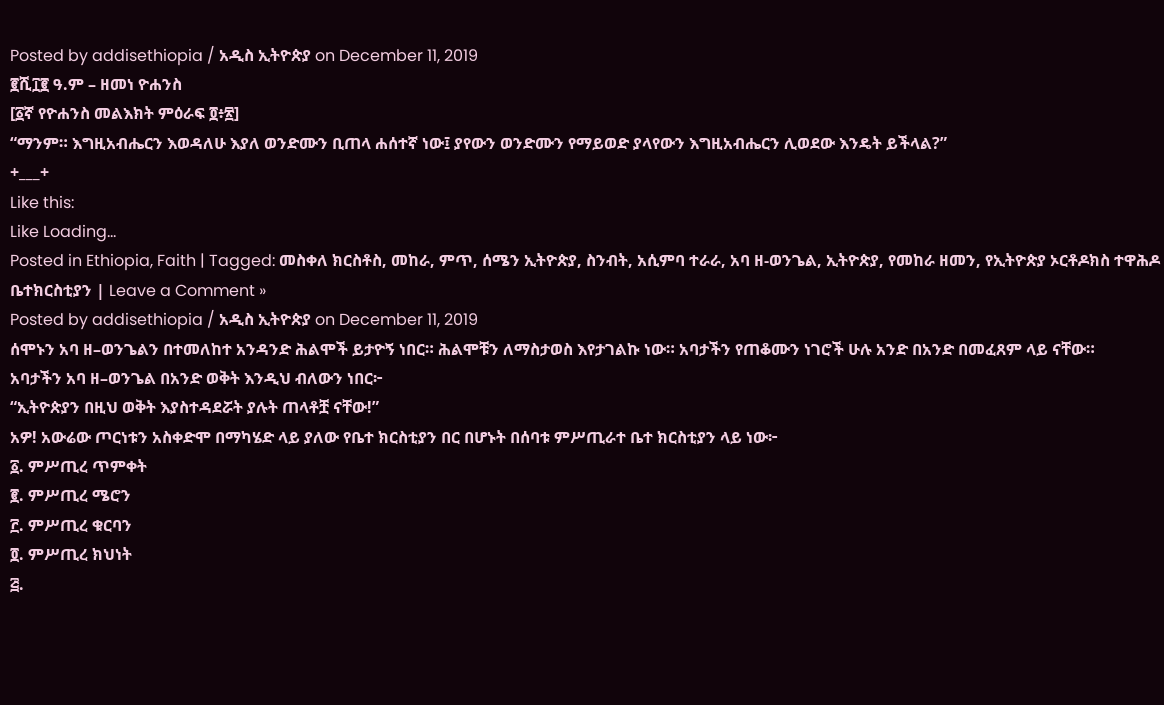Posted by addisethiopia / አዲስ ኢትዮጵያ on December 11, 2019
፪ሺ፲፪ ዓ.ም – ዘመነ ዮሐንስ
[፩ኛ የዮሐንስ መልእክት ምዕራፍ ፬፥፳]
“ማንም። እግዚአብሔርን እወዳለሁ እያለ ወንድሙን ቢጠላ ሐሰተኛ ነው፤ ያየውን ወንድሙን የማይወድ ያላየውን እግዚአብሔርን ሊወደው እንዴት ይችላል?”
+___+
Like this:
Like Loading...
Posted in Ethiopia, Faith | Tagged: መስቀለ ክርስቶስ, መከራ, ምጥ, ሰሜን ኢትዮጵያ, ስንብት, አሲምባ ተራራ, አባ ዘ-ወንጌል, ኢትዮጵያ, የመከራ ዘመን, የኢትዮጵያ ኦርቶዶክስ ተዋሕዶ ቤተክርስቲያን | Leave a Comment »
Posted by addisethiopia / አዲስ ኢትዮጵያ on December 11, 2019
ሰሞኑን አባ ዘ–ወንጌልን በተመለከተ አንዳንድ ሕልሞች ይታዮኝ ነበር። ሕልሞቹን ለማስታወስ እየታገልኩ ነው። አባታችን የጠቆሙን ነገሮች ሁሉ አንድ በአንድ በመፈጸም ላይ ናቸው።
አባታችን አባ ዘ–ወንጌል በአንድ ወቅት እንዲህ ብለውን ነበር፦
“ኢትዮጵያን በዚህ ወቅት እያስተዳደሯት ያሉት ጠላቶቿ ናቸው!”
አዎ! አውሬው ጦርነቱን አስቀድሞ በማካሄድ ላይ ያለው የቤተ ክርስቲያን በር በሆኑት በሰባቱ ምሥጢራተ ቤተ ክርስቲያን ላይ ነው፦
፩. ምሥጢረ ጥምቀት
፪. ምሥጢረ ሜሮን
፫. ምሥጢረ ቁርባን
፬. ምሥጢረ ክህነት
፭.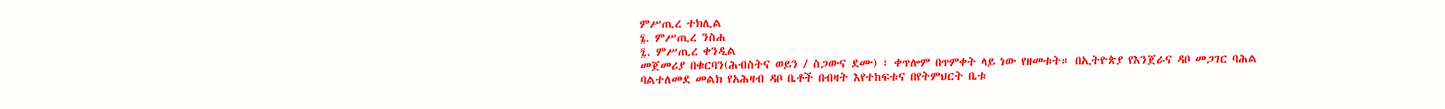ምሥጢረ ተክሊል
፮. ምሥጢረ ንስሐ
፯. ምሥጢረ ቀንዲል
መጀመሪያ በቁርባን(ሕብስትና ወይን / ስጋውና ደሙ) ፣ ቀጥሎም በጥምቀት ላይ ነው የዘመቱት። በኢትዮጵያ የእንጀራና ዳቦ መጋገር ባሕል ባልተለመደ መልክ የአሕዛብ ዳቦ ቤቶች በብዛት እየተከፍቱና በየትምህርት ቤቱ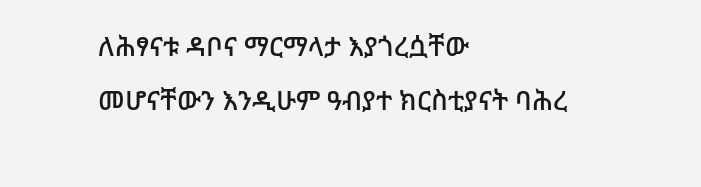ለሕፃናቱ ዳቦና ማርማላታ እያጎረሷቸው መሆናቸውን እንዲሁም ዓብያተ ክርስቲያናት ባሕረ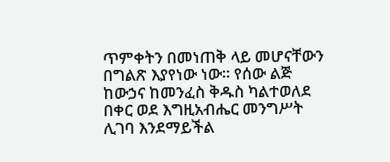ጥምቀትን በመነጠቅ ላይ መሆናቸውን በግልጽ እያየነው ነው። የሰው ልጅ ከውኃና ከመንፈስ ቅዱስ ካልተወለደ በቀር ወደ እግዚአብሔር መንግሥት ሊገባ እንደማይችል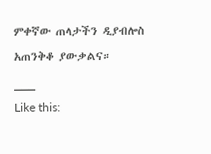ምቀኛው ጠላታችን ዲያብሎስ አጠንቅቆ ያውቃልና።
___
Like this: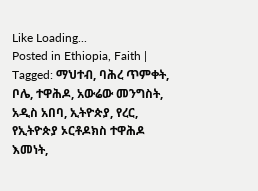Like Loading...
Posted in Ethiopia, Faith | Tagged: ማህተብ, ባሕረ ጥምቀት, ቦሌ, ተዋሕዶ, አውሬው መንግስት, አዲስ አበባ, ኢትዮጵያ, የረር, የኢትዮጵያ ኦርቶዶክስ ተዋሕዶ እመነት,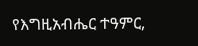የእግዚአብሔር ተዓምር,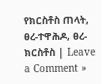የክርስቶስ ጠላት, ፀረ-ተዋሕዶ, ፀረ-ክርስቶስ | Leave a Comment »